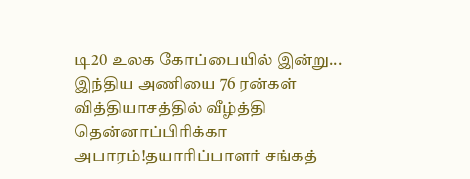டி20 உலக கோப்பையில் இன்று... இந்திய அணியை 76 ரன்கள் வித்தியாசத்தில் வீழ்த்தி தென்னாப்பிரிக்கா அபாரம்!தயாரிப்பாளர் சங்கத்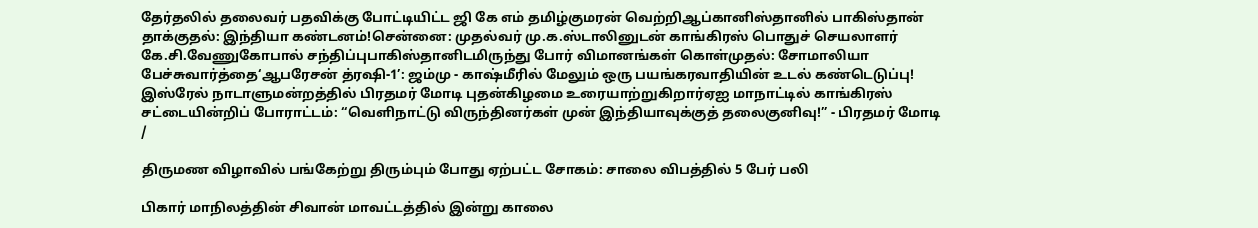தேர்தலில் தலைவர் பதவிக்கு போட்டியிட்ட ஜி கே எம் தமிழ்குமரன் வெற்றிஆப்கானிஸ்தானில் பாகிஸ்தான் தாக்குதல்: இந்தியா கண்டனம்!சென்னை: முதல்வர் மு.க.ஸ்டாலினுடன் காங்கிரஸ் பொதுச் செயலாளர் கே.சி.வேணுகோபால் சந்திப்புபாகிஸ்தானிடமிருந்து போர் விமானங்கள் கொள்முதல்: சோமாலியா பேச்சுவார்த்தை‘ஆபரேசன் த்ரஷி-1’: ஜம்மு - காஷ்மீரில் மேலும் ஒரு பயங்கரவாதியின் உடல் கண்டெடுப்பு! இஸ்ரேல் நாடாளுமன்றத்தில் பிரதமர் மோடி புதன்கிழமை உரையாற்றுகிறார்ஏஐ மாநாட்டில் காங்கிரஸ் சட்டையின்றிப் போராட்டம்: “வெளிநாட்டு விருந்தினர்கள் முன் இந்தியாவுக்குத் தலைகுனிவு!” - பிரதமர் மோடி
/

திருமண விழாவில் பங்கேற்று திரும்பும் போது ஏற்பட்ட சோகம்: சாலை விபத்தில் 5 பேர் பலி

பிகார் மாநிலத்தின் சிவான் மாவட்டத்தில் இன்று காலை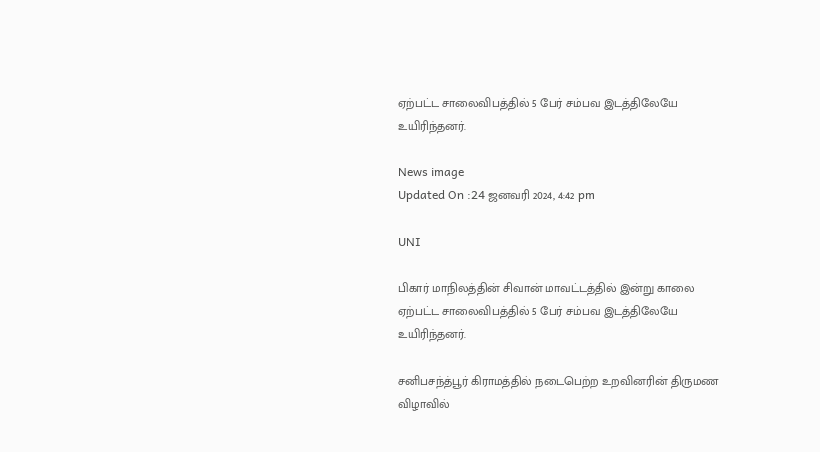ஏற்பட்ட சாலைவிபத்தில் 5 பேர் சம்பவ இடத்திலேயே உயிரிந்தனர்.

News image
Updated On :24 ஜனவரி 2024, 4:42 pm

UNI

பிகார் மாநிலத்தின் சிவான் மாவட்டத்தில் இன்று காலை ஏற்பட்ட சாலைவிபத்தில் 5 பேர் சம்பவ இடத்திலேயே உயிரிந்தனர்.

சனிபசந்த்பூர் கிராமத்தில் நடைபெற்ற உறவினரின் திருமண விழாவில்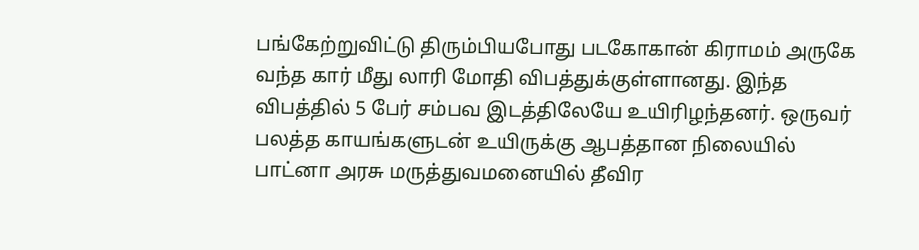பங்கேற்றுவிட்டு திரும்பியபோது படகோகான் கிராமம் அருகே வந்த கார் மீது லாரி மோதி விபத்துக்குள்ளானது. இந்த விபத்தில் 5 பேர் சம்பவ இடத்திலேயே உயிரிழந்தனர். ஒருவர் பலத்த காயங்களுடன் உயிருக்கு ஆபத்தான நிலையில் பாட்னா அரசு மருத்துவமனையில் தீவிர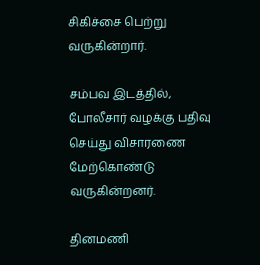சிகிச்சை பெற்று வருகின்றார்.

சம்பவ இடத்தில், போலீசார் வழக்கு பதிவு செய்து விசாரணை மேற்கொண்டு வருகின்றனர்.

தினமணி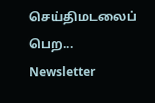செய்திமடலைப் பெற... Newsletter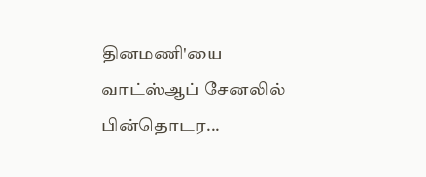தினமணி'யை வாட்ஸ்ஆப் சேனலில் பின்தொடர...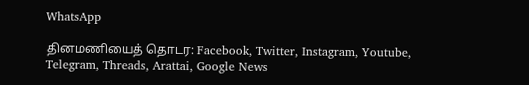WhatsApp

தினமணியைத் தொடர: Facebook, Twitter, Instagram, Youtube, Telegram, Threads, Arattai, Google News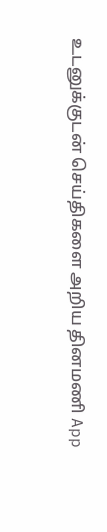உடனுக்குடன் செய்திகளை அறிய தினமணி App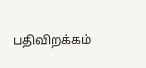பதிவிறக்கம்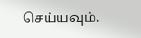செய்யவும்.